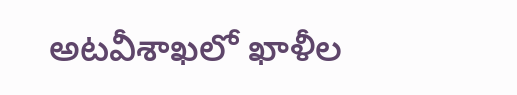అటవీశాఖలో ఖాళీల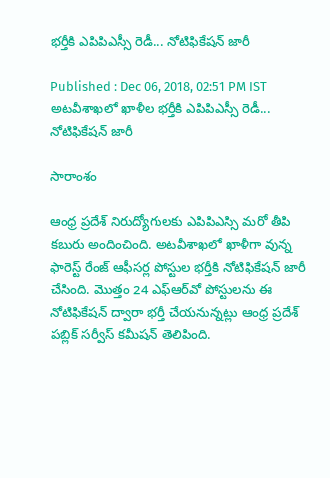భర్తీకి ఎపిపిఎస్సీ రెడీ... నోటిఫికేషన్ జారీ

Published : Dec 06, 2018, 02:51 PM IST
అటవీశాఖలో ఖాళీల భర్తీకి ఎపిపిఎస్సీ రెడీ... నోటిఫికేషన్ జారీ

సారాంశం

ఆంధ్ర ప్రదేశ్ నిరుద్యోగులకు ఎపిపిఎస్సి మరో తీపి కబురు అందించింది. అటవీశాఖలో ఖాళీగా వున్న ఫారెస్ట్ రేంజ్ ఆఫీసర్ల పోస్టుల భర్తీకి నోటిఫికేషన్ జారీ చేసింది. మొత్తం 24 ఎఫ్ఆర్‌వో పోస్టులను ఈ నోటిఫికేషన్ ద్వారా భర్తీ చేయనున్నట్లు ఆంధ్ర ప్రదేశ్ పబ్లిక్ సర్వీస్ కమీషన్ తెలిపింది.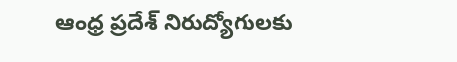ఆంధ్ర ప్రదేశ్ నిరుద్యోగులకు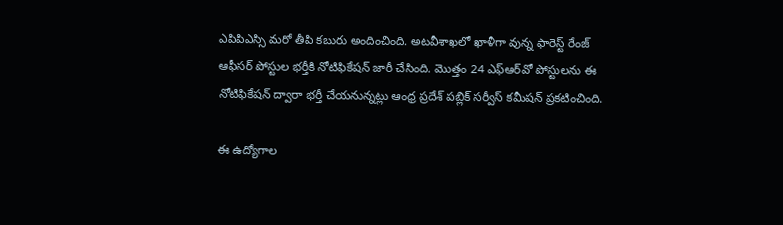ఎపిపిఎస్సి మరో తీపి కబురు అందించింది. అటవీశాఖలో ఖాళీగా వున్న ఫారెస్ట్ రేంజ్ ఆఫీసర్ పోస్టుల భర్తీకి నోటిఫికేషన్ జారీ చేసింది. మొత్తం 24 ఎఫ్ఆర్‌వో పోస్టులను ఈ నోటిఫికేషన్ ద్వారా భర్తీ చేయనున్నట్లు ఆంధ్ర ప్రదేశ్ పబ్లిక్ సర్వీస్ కమీషన్ ప్రకటించింది.

ఈ ఉద్యోగాల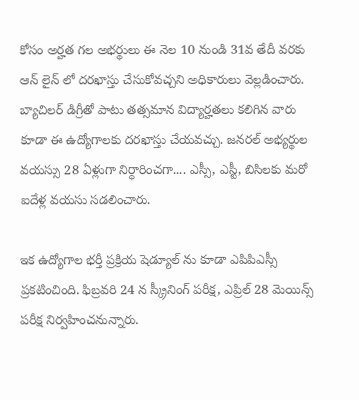కోసం అర్హత గల అభర్థులు ఈ నెల 10 నుండి 31వ తేదీ వరకు ఆన్ లైన్ లో దరఖాస్తు చేసుకోవచ్చని అధికారులు వెల్లడించారు. బ్యాచిలర్ డిగ్రీతో పాటు తత్సమాన విద్యార్హతలు కలిగిన వారు కూడా ఈ ఉద్యోగాలకు దరఖాస్తు చేయవచ్చు. జనరల్ అభ్యర్థుల వయస్సు 28 ఏళ్లుగా నిర్ధారించగా.... ఎస్సీ, ఎస్టీ, బిసిలకు మరో ఐదేళ్ల వయసు సడలించారు.

ఇక ఉద్యోగాల భర్తీ ప్రక్రియ షెడ్యూల్ ను కూడా ఎపిపిఎస్సీ ప్రకటించింది. ఫిబ్రవరి 24 న స్క్రీనింగ్ పరీక్ష, ఎప్రిల్ 28 మెయిన్స్ పరీక్ష నిర్వహించనున్నారు.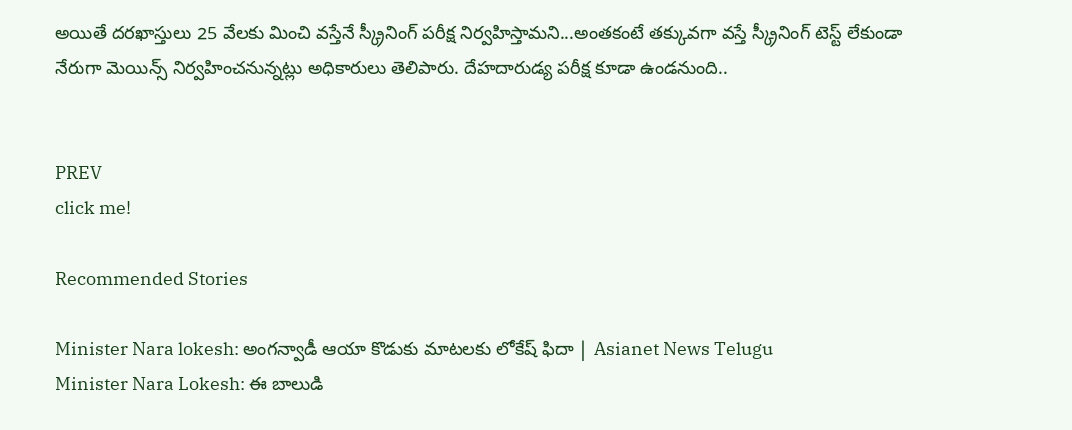అయితే దరఖాస్తులు 25 వేలకు మించి వస్తేనే స్క్రీనింగ్ పరీక్ష నిర్వహిస్తామని...అంతకంటే తక్కువగా వస్తే స్క్రీనింగ్ టెస్ట్ లేకుండా నేరుగా మెయిన్స్ నిర్వహించనున్నట్లు అధికారులు తెలిపారు. దేహదారుడ్య పరీక్ష కూడా ఉండనుంది..


PREV
click me!

Recommended Stories

Minister Nara lokesh: అంగన్వాడీ ఆయా కొడుకు మాటలకు లోకేష్ ఫిదా | Asianet News Telugu
Minister Nara Lokesh: ఈ బాలుడి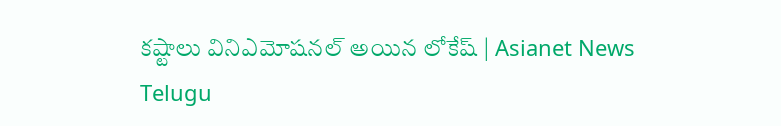కష్టాలు వినిఎమోషనల్ అయిన లోకేష్ | Asianet News Telugu